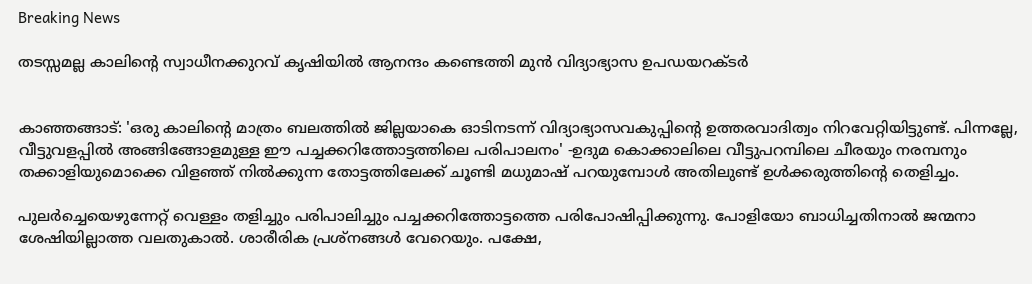Breaking News

തടസ്സമല്ല കാലിന്റെ സ്വാധീനക്കുറവ് കൃഷിയിൽ ആനന്ദം കണ്ടെത്തി മുൻ വിദ്യാഭ്യാസ ഉപഡയറക്ടർ


കാഞ്ഞങ്ങാട്: 'ഒരു കാലിന്റെ മാത്രം ബലത്തിൽ ജില്ലയാകെ ഓടിനടന്ന് വിദ്യാഭ്യാസവകുപ്പിന്റെ ഉത്തരവാദിത്വം നിറവേറ്റിയിട്ടുണ്ട്. പിന്നല്ലേ, വീട്ടുവളപ്പിൽ അങ്ങിങ്ങോളമുള്ള ഈ പച്ചക്കറിത്തോട്ടത്തിലെ പരിപാലനം' -ഉദുമ കൊക്കാലിലെ വീട്ടുപറമ്പിലെ ചീരയും നരമ്പനും തക്കാളിയുമൊക്കെ വിളഞ്ഞ് നിൽക്കുന്ന തോട്ടത്തിലേക്ക് ചൂണ്ടി മധുമാഷ് പറയുമ്പോൾ അതിലുണ്ട് ഉൾക്കരുത്തിന്റെ തെളിച്ചം.

പുലർച്ചെയെഴുന്നേറ്റ് വെള്ളം തളിച്ചും പരിപാലിച്ചും പച്ചക്കറിത്തോട്ടത്തെ പരിപോഷിപ്പിക്കുന്നു. പോളിയോ ബാധിച്ചതിനാൽ ജന്മനാ ശേഷിയില്ലാത്ത വലതുകാൽ. ശാരീരിക പ്രശ്നങ്ങൾ വേറെയും. പക്ഷേ,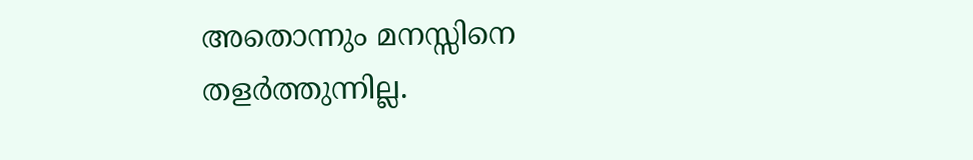അതൊന്നും മനസ്സിനെ തളർത്തുന്നില്ല.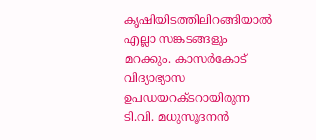കൃഷിയിടത്തിലിറങ്ങിയാൽ എല്ലാ സങ്കടങ്ങളും മറക്കും. കാസർകോട് വിദ്യാഭ്യാസ ഉപഡയറക്ടറായിരുന്ന ടി.വി. മധുസൂദനൻ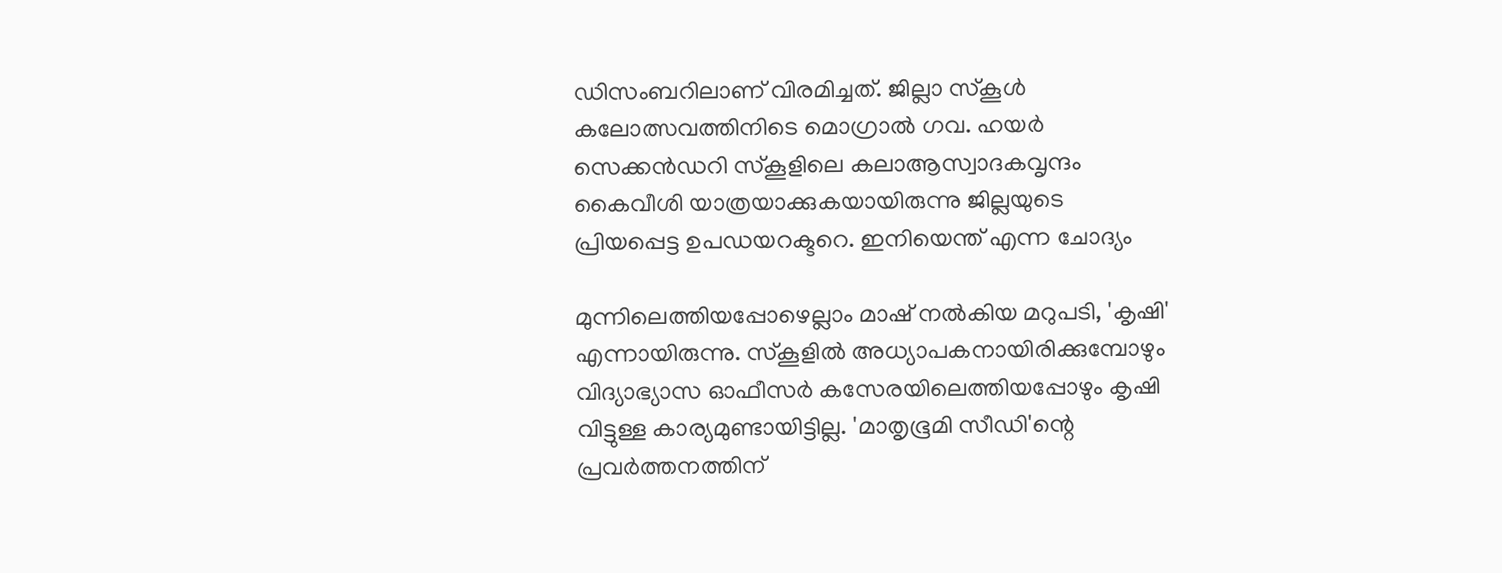ഡിസംബറിലാണ് വിരമിച്ചത്. ജില്ലാ സ്കൂൾ കലോത്സവത്തിനിടെ മൊഗ്രാൽ ഗവ. ഹയർ സെക്കൻഡറി സ്കൂളിലെ കലാആസ്വാദകവൃന്ദം കൈവീശി യാത്രയാക്കുകയായിരുന്നു ജില്ലയുടെ പ്രിയപ്പെട്ട ഉപഡയറക്ടറെ. ഇനിയെന്ത് എന്ന ചോദ്യം

മുന്നിലെത്തിയപ്പോഴെല്ലാം മാഷ് നൽകിയ മറുപടി, 'കൃഷി' എന്നായിരുന്നു. സ്കൂളിൽ അധ്യാപകനായിരിക്കുമ്പോഴും വിദ്യാഭ്യാസ ഓഫീസർ കസേരയിലെത്തിയപ്പോഴും കൃഷി വിട്ടുള്ള കാര്യമുണ്ടായിട്ടില്ല. 'മാതൃഭൂമി സീഡി'ന്റെ പ്രവർത്തനത്തിന്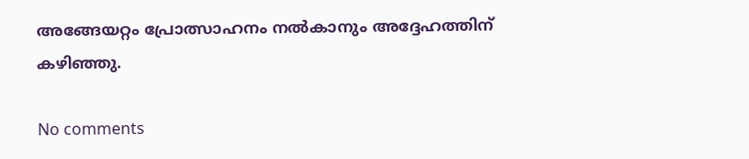അങ്ങേയറ്റം പ്രോത്സാഹനം നൽകാനും അദ്ദേഹത്തിന് കഴിഞ്ഞു.

No comments